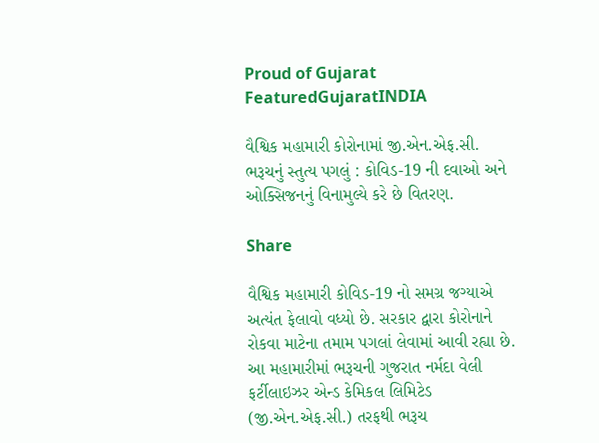Proud of Gujarat
FeaturedGujaratINDIA

વૈશ્વિક મહામારી કોરોનામાં જી.એન.એફ.સી. ભરૂચનું સ્તુત્ય પગલું : કોવિડ-19 ની દવાઓ અને ઓક્સિજનનું વિનામુલ્યે કરે છે વિતરણ.

Share

વૈશ્વિક મહામારી કોવિડ-19 નો સમગ્ર જગ્યાએ અત્યંત ફેલાવો વધ્યો છે. સરકાર દ્વારા કોરોનાને રોકવા માટેના તમામ પગલાં લેવામાં આવી રહ્યા છે. આ મહામારીમાં ભરૂચની ગુજરાત નર્મદા વેલી ફર્ટીલાઇઝર એન્ડ કેમિકલ લિમિટેડ (જી.એન.એફ.સી.) તરફથી ભરૂચ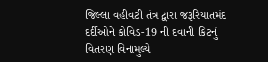જિલ્લા વહીવટી તંત્ર દ્વારા જરૂરિયાતમંદ દર્દીઓને કોવિડ-19 ની દવાની કિટનું વિતરણ વિનામુલ્યે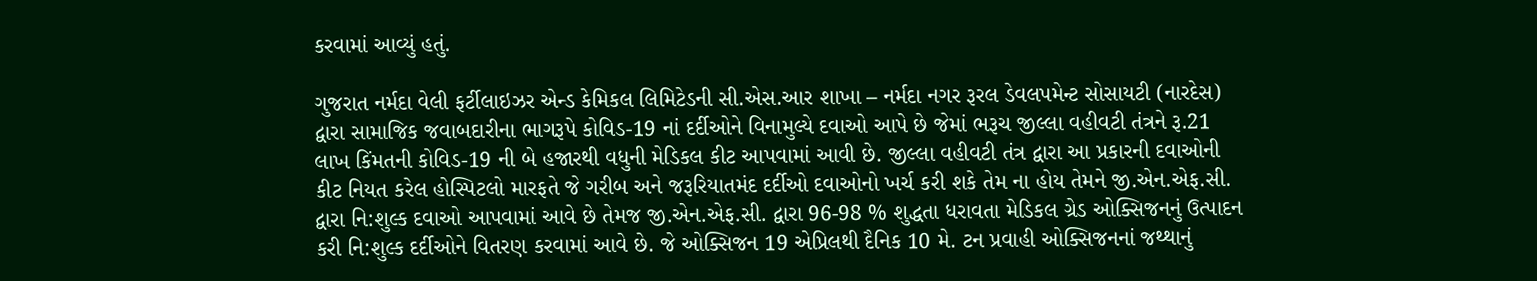કરવામાં આવ્યું હતું.

ગુજરાત નર્મદા વેલી ફર્ટીલાઇઝર એન્ડ કેમિકલ લિમિટેડની સી.એસ.આર શાખા – નર્મદા નગર રૂરલ ડેવલપમેન્ટ સોસાયટી (નારદેસ) દ્વારા સામાજિક જવાબદારીના ભાગરૂપે કોવિડ-19 નાં દર્દીઓને વિનામુલ્યે દવાઓ આપે છે જેમાં ભરૂચ જીલ્લા વહીવટી તંત્રને રૂ.21 લાખ કિંમતની કોવિડ-19 ની બે હજારથી વધુની મેડિકલ કીટ આપવામાં આવી છે. જીલ્લા વહીવટી તંત્ર દ્વારા આ પ્રકારની દવાઓની કીટ નિયત કરેલ હોસ્પિટલો મારફતે જે ગરીબ અને જરૂરિયાતમંદ દર્દીઓ દવાઓનો ખર્ચ કરી શકે તેમ ના હોય તેમને જી.એન.એફ.સી. દ્વારા નિ:શુલ્ક દવાઓ આપવામાં આવે છે તેમજ જી.એન.એફ.સી. દ્વારા 96-98 % શુદ્ધતા ધરાવતા મેડિકલ ગ્રેડ ઓક્સિજનનું ઉત્પાદન કરી નિ:શુલ્ક દર્દીઓને વિતરણ કરવામાં આવે છે. જે ઓક્સિજન 19 એપ્રિલથી દૈનિક 10 મે. ટન પ્રવાહી ઓક્સિજનનાં જથ્થાનું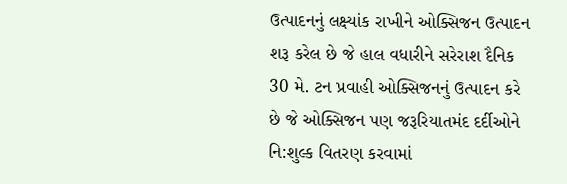ઉત્પાદનનું લક્ષ્યાંક રાખીને ઓક્સિજન ઉત્પાદન શરૂ કરેલ છે જે હાલ વધારીને સરેરાશ દૈનિક 30 મે. ટન પ્રવાહી ઓક્સિજનનું ઉત્પાદન કરે છે જે ઓક્સિજન પણ જરૂરિયાતમંદ દર્દીઓને નિ:શુલ્ક વિતરણ કરવામાં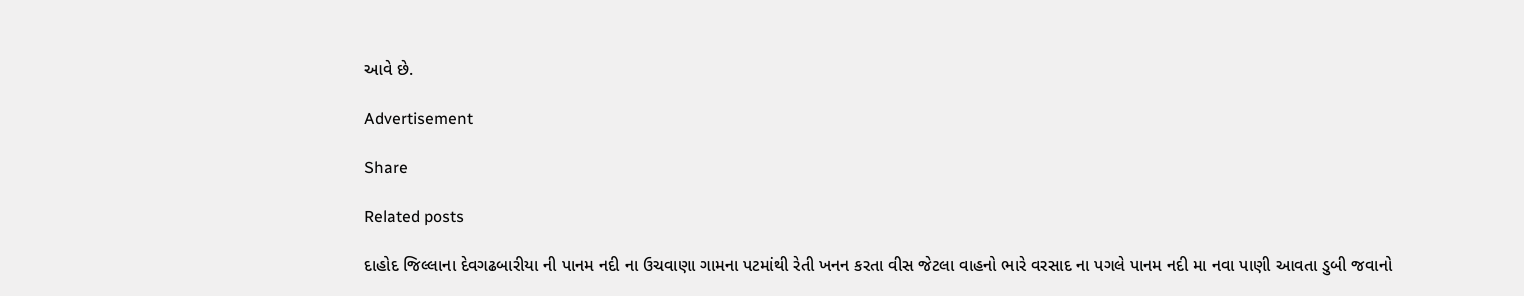આવે છે.

Advertisement

Share

Related posts

દાહોદ જિલ્લાના દેવગઢબારીયા ની પાનમ નદી ના ઉચવાણા ગામના પટમાંથી રેતી ખનન કરતા વીસ જેટલા વાહનો ભારે વરસાદ ના પગલે પાનમ નદી મા નવા પાણી આવતા ડુબી જવાનો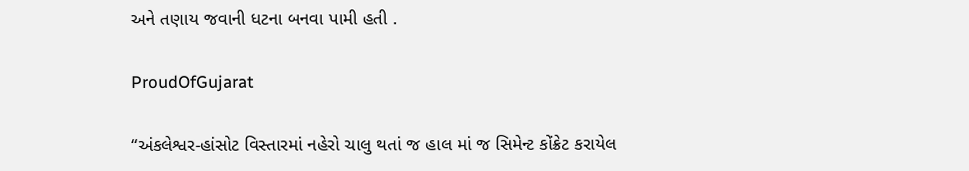અને તણાય જવાની ધટના બનવા પામી હતી .

ProudOfGujarat

“અંકલેશ્વર-હાંસોટ વિસ્તારમાં નહેરો ચાલુ થતાં જ હાલ માં જ સિમેન્ટ કોંક્રેટ કરાયેલ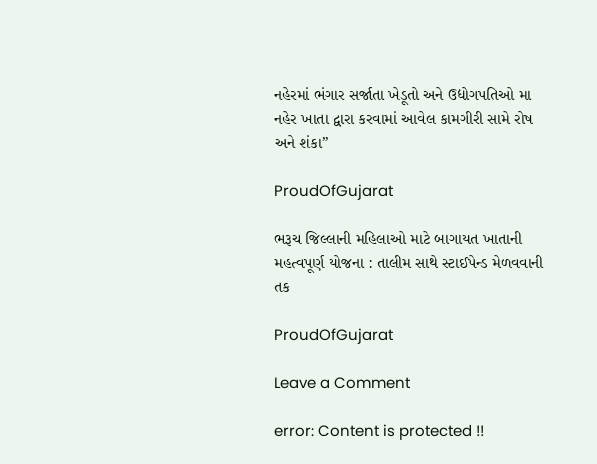નહેરમાં ભંગાર સર્જાતા ખેડૂતો અને ઉદ્યોગપતિઓ મા નહેર ખાતા દ્વારા કરવામાં આવેલ કામગીરી સામે રોષ અને શંકા”

ProudOfGujarat

ભરૂચ જિલ્લાની મહિલાઓ માટે બાગાયત ખાતાની મહત્વપૂર્ણ યોજના : તાલીમ સાથે સ્ટાઈપેન્ડ મેળવવાની તક

ProudOfGujarat

Leave a Comment

error: Content is protected !!